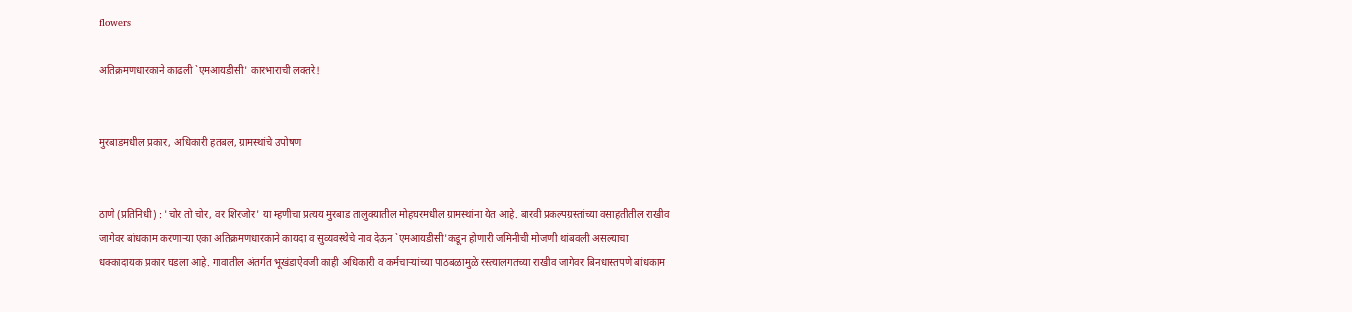flowers

अतिक्रमणधारकाने काढली `एमआयडीसी' कारभाराची लक्तरे!


मुरबाडमधील प्रकार, अधिकारी हतबल, ग्रामस्थांचे उपोषण


ठाणे (प्रतिनिधी) : 'चोर तो चोर, वर शिरजोर' या म्हणीचा प्रत्यय मुरबाड तालुक्यातील मोहघरमधील ग्रामस्थांना येत आहे. बारवी प्रकल्पग्रस्तांच्या वसाहतीतील राखीव जागेवर बांधकाम करणाऱ्या एका अतिक्रमणधारकाने कायदा व सुव्यवस्थेचे नाव देऊन `एमआयडीसी'कडून होणारी जमिनीची मोजणी थांबवली असल्याचा धक्कादायक प्रकार घडला आहे. गावातील अंतर्गत भूखंडाऐवजी काही अधिकारी व कर्मचाऱ्यांच्या पाठबळामुळे रस्त्यालगतच्या राखीव जागेवर बिनधास्तपणे बांधकाम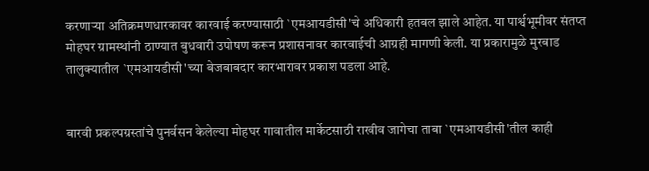करणाऱ्या अतिक्रमणधारकावर कारवाई करण्यासाठी `एमआयडीसी'चे अधिकारी हतबल झाले आहेत. या पार्श्वभूमीवर संतप्त मोहघर ग्रामस्थांनी ठाण्यात बुधवारी उपोषण करून प्रशासनावर कारवाईची आग्रही मागणी केली. या प्रकारामुळे मुरबाड तालुक्यातील `एमआयडीसी'च्या बेजबाबदार कारभारावर प्रकाश पडला आहे.


बारवी प्रकल्पग्रस्तांचे पुनर्वसन केलेल्या मोहघर गावातील मार्केटसाठी राखीव जागेचा ताबा `एमआयडीसी'तील काही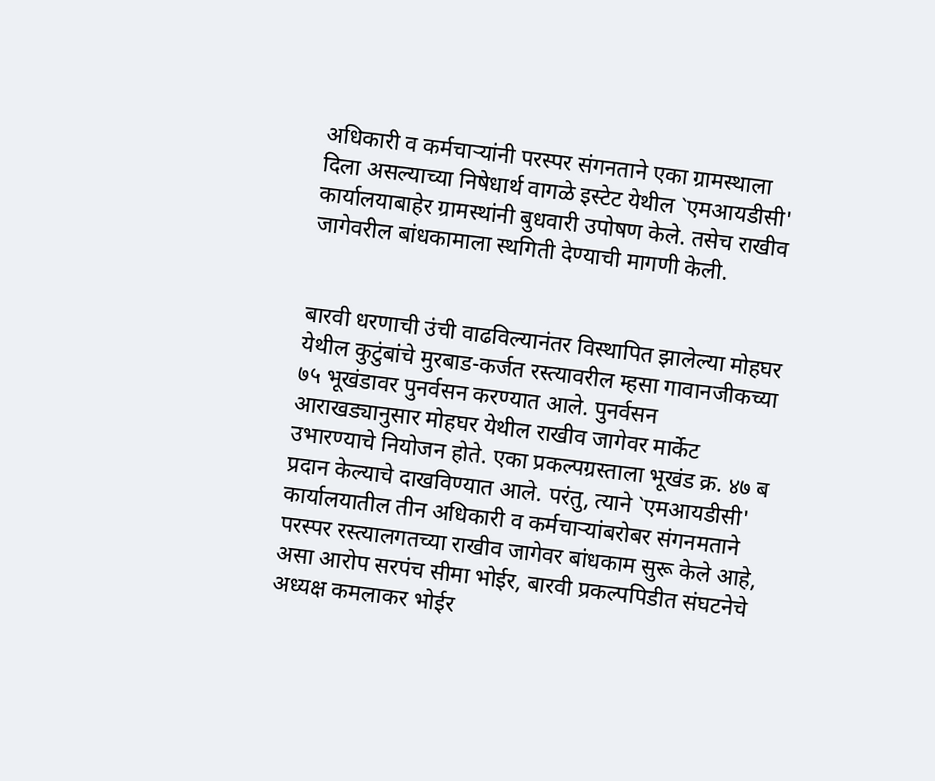अधिकारी व कर्मचाऱ्यांनी परस्पर संगनताने एका ग्रामस्थाला दिला असल्याच्या निषेधार्थ वागळे इस्टेट येथील `एमआयडीसी' कार्यालयाबाहेर ग्रामस्थांनी बुधवारी उपोषण केले. तसेच राखीव जागेवरील बांधकामाला स्थगिती देण्याची मागणी केली.


बारवी धरणाची उंची वाढविल्यानंतर विस्थापित झालेल्या मोहघर येथील कुटुंबांचे मुरबाड-कर्जत रस्त्यावरील म्हसा गावानजीकच्या ७५ भूखंडावर पुनर्वसन करण्यात आले. पुनर्वसन आराखड्यानुसार मोहघर येथील राखीव जागेवर मार्केट उभारण्याचे नियोजन होते. एका प्रकल्पग्रस्ताला भूखंड क्र. ४७ ब प्रदान केल्याचे दाखविण्यात आले. परंतु, त्याने `एमआयडीसी' कार्यालयातील तीन अधिकारी व कर्मचाऱ्यांबरोबर संगनमताने परस्पर रस्त्यालगतच्या राखीव जागेवर बांधकाम सुरू केले आहे, असा आरोप सरपंच सीमा भोईर, बारवी प्रकल्पपिडीत संघटनेचे अध्यक्ष कमलाकर भोईर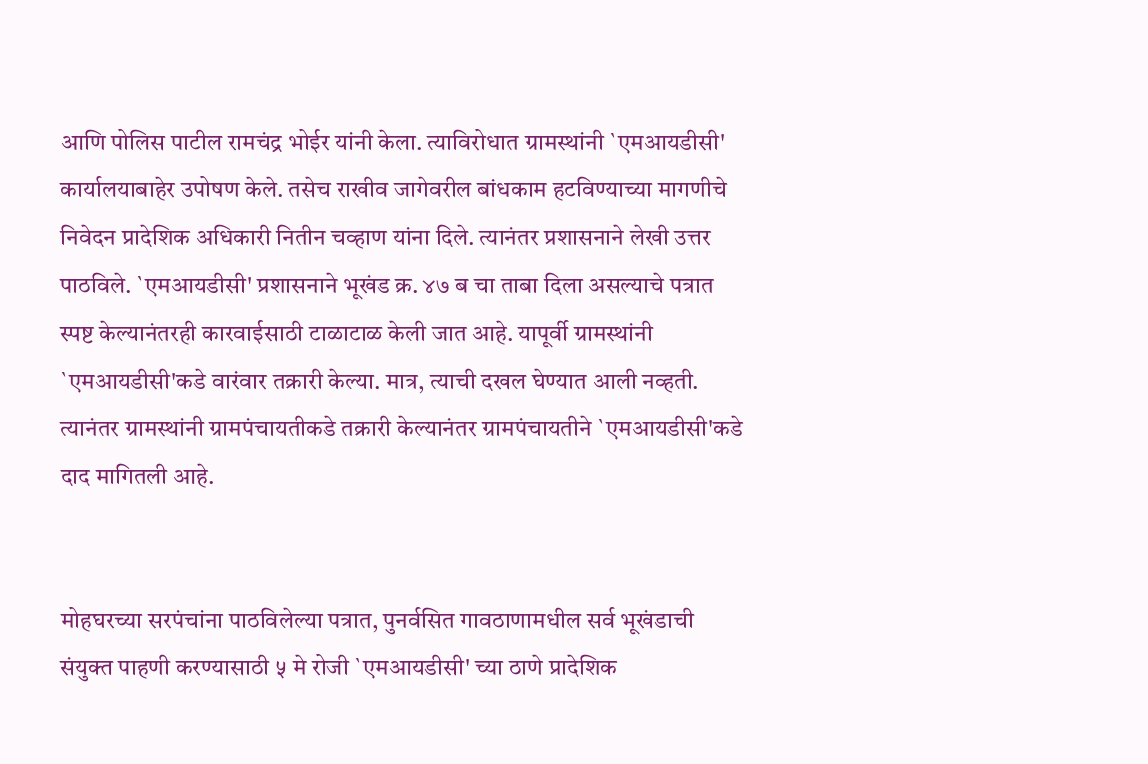आणि पोलिस पाटील रामचंद्र भोईर यांनी केला. त्याविरोधात ग्रामस्थांनी `एमआयडीसी' कार्यालयाबाहेर उपोषण केले. तसेच राखीव जागेवरील बांधकाम हटविण्याच्या मागणीचे निवेदन प्रादेशिक अधिकारी नितीन चव्हाण यांना दिले. त्यानंतर प्रशासनाने लेखी उत्तर पाठविले. `एमआयडीसी' प्रशासनाने भूखंड क्र. ४७ ब चा ताबा दिला असल्याचे पत्रात स्पष्ट केल्यानंतरही कारवाईसाठी टाळाटाळ केली जात आहे. यापूर्वी ग्रामस्थांनी `एमआयडीसी'कडे वारंवार तक्रारी केल्या. मात्र, त्याची दखल घेण्यात आली नव्हती. त्यानंतर ग्रामस्थांनी ग्रामपंचायतीकडे तक्रारी केल्यानंतर ग्रामपंचायतीने `एमआयडीसी'कडे दाद मागितली आहे.


मोहघरच्या सरपंचांना पाठविलेल्या पत्रात, पुनर्वसित गावठाणामधील सर्व भूखंडाची संयुक्त पाहणी करण्यासाठी ५ मे रोजी `एमआयडीसी' च्या ठाणे प्रादेशिक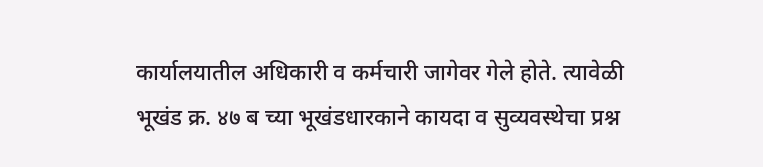कार्यालयातील अधिकारी व कर्मचारी जागेवर गेले होते. त्यावेळी भूखंड क्र. ४७ ब च्या भूखंडधारकाने कायदा व सुव्यवस्थेचा प्रश्न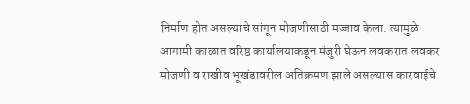निर्माण होत असल्याचे सांगून मोजणीसाठी मज्जाव केला. त्यामुळे आगामी काळात वरिष्ठ कार्यालयाकडून मंजुरी घेऊन लवकरात लवकर मोजणी व राखीव भूखंडावरील अतिक्रमण झाले असल्यास कारवाईचे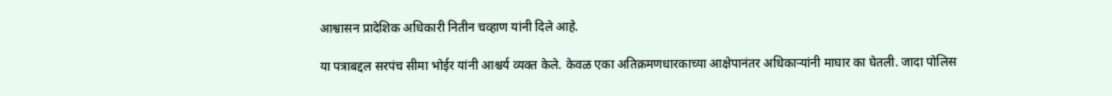आश्वासन प्रादेशिक अधिकारी नितीन चव्हाण यांनी दिले आहे.

या पत्राबद्दल सरपंच सीमा भोईर यांनी आश्चर्य व्यक्त केले. केवळ एका अतिक्रमणधारकाच्या आक्षेपानंतर अधिकाऱ्यांनी माघार का घेतली. जादा पोलिस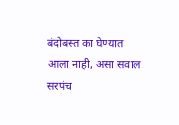बंदोबस्त का घेण्यात आला नाही, असा सवाल सरपंच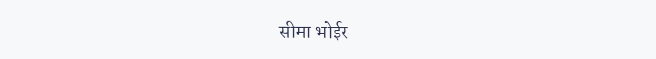सीमा भोईर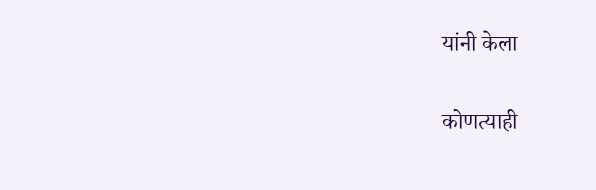यांनी केला

कोणत्याही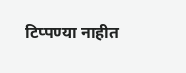टिप्पण्‍या नाहीत